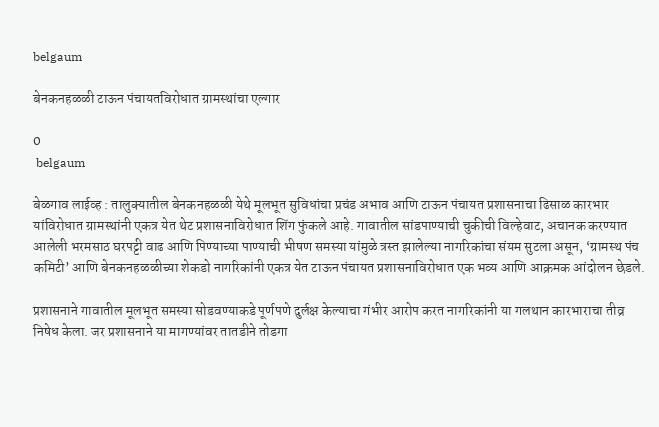belgaum

बेनकनहळळी टाऊन पंचायतविरोधात ग्रामस्थांचा एल्गार

0
 belgaum

बेळगाव लाईव्ह : तालुक्यातील बेनकनहळळी येथे मूलभूत सुविधांचा प्रचंड अभाव आणि टाऊन पंचायत प्रशासनाचा ढिसाळ कारभार यांविरोधात ग्रामस्थांनी एकत्र येत थेट प्रशासनाविरोधात शिंग फुंकले आहे. गावातील सांडपाण्याची चुकीची विल्हेवाट, अचानक करण्यात आलेली भरमसाठ घरपट्टी वाढ आणि पिण्याच्या पाण्याची भीषण समस्या यांमुळे त्रस्त झालेल्या नागरिकांचा संयम सुटला असून, ‘ग्रामस्थ पंच कमिटी’ आणि बेनकनहळळीच्या शेकडो नागरिकांनी एकत्र येत टाऊन पंचायत प्रशासनाविरोधात एक भव्य आणि आक्रमक आंदोलन छेडले.

प्रशासनाने गावातील मूलभूत समस्या सोडवण्याकडे पूर्णपणे दुर्लक्ष केल्याचा गंभीर आरोप करत नागरिकांनी या गलथान कारभाराचा तीव्र निषेध केला. जर प्रशासनाने या मागण्यांवर तातडीने तोडगा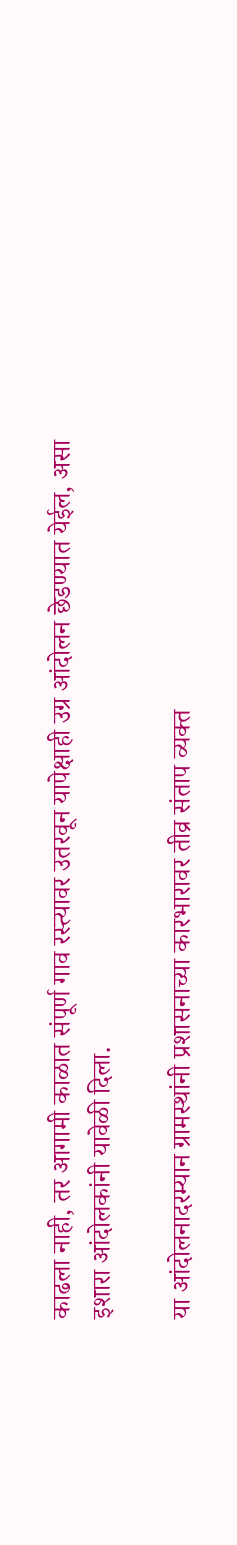काढला नाही, तर आगामी काळात संपूर्ण गाव रस्त्यावर उतरवून यापेक्षाही उग्र आंदोलन छेडण्यात येईल, असा इशारा आंदोलकांनी यावेळी दिला.

या आंदोलनादरम्यान ग्रामस्थांनी प्रशासनाच्या कारभारावर तीव्र संताप व्यक्त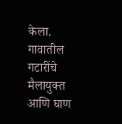केला. गावातील गटारींचे मैलायुक्त आणि घाण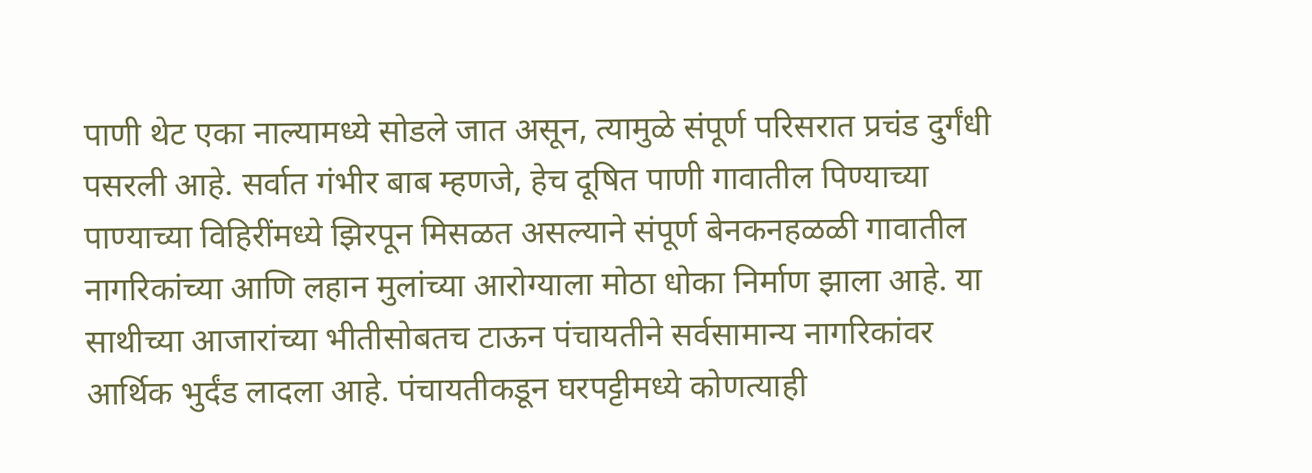पाणी थेट एका नाल्यामध्ये सोडले जात असून, त्यामुळे संपूर्ण परिसरात प्रचंड दुर्गंधी पसरली आहे. सर्वात गंभीर बाब म्हणजे, हेच दूषित पाणी गावातील पिण्याच्या पाण्याच्या विहिरींमध्ये झिरपून मिसळत असल्याने संपूर्ण बेनकनहळळी गावातील नागरिकांच्या आणि लहान मुलांच्या आरोग्याला मोठा धोका निर्माण झाला आहे. या साथीच्या आजारांच्या भीतीसोबतच टाऊन पंचायतीने सर्वसामान्य नागरिकांवर आर्थिक भुर्दंड लादला आहे. पंचायतीकडून घरपट्टीमध्ये कोणत्याही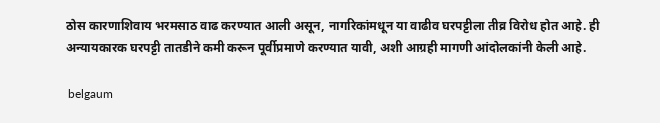ठोस कारणाशिवाय भरमसाठ वाढ करण्यात आली असून, नागरिकांमधून या वाढीव घरपट्टीला तीव्र विरोध होत आहे. ही अन्यायकारक घरपट्टी तातडीने कमी करून पूर्वीप्रमाणे करण्यात यावी, अशी आग्रही मागणी आंदोलकांनी केली आहे.

 belgaum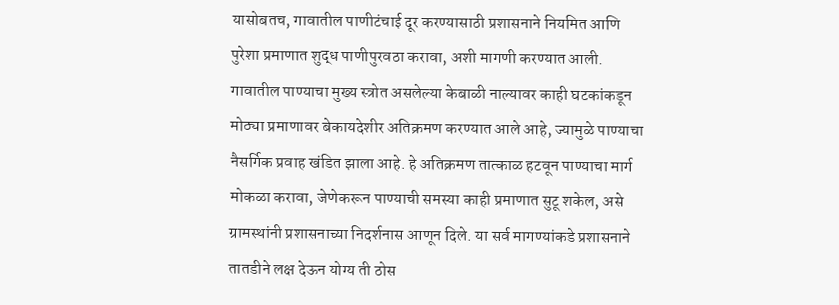यासोबतच, गावातील पाणीटंचाई दूर करण्यासाठी प्रशासनाने नियमित आणि पुरेशा प्रमाणात शुद्ध पाणीपुरवठा करावा, अशी मागणी करण्यात आली. गावातील पाण्याचा मुख्य स्त्रोत असलेल्या केबाळी नाल्यावर काही घटकांकडून मोठ्या प्रमाणावर बेकायदेशीर अतिक्रमण करण्यात आले आहे, ज्यामुळे पाण्याचा नैसर्गिक प्रवाह खंडित झाला आहे. हे अतिक्रमण तात्काळ हटवून पाण्याचा मार्ग मोकळा करावा, जेणेकरून पाण्याची समस्या काही प्रमाणात सुटू शकेल, असे ग्रामस्थांनी प्रशासनाच्या निदर्शनास आणून दिले. या सर्व मागण्यांकडे प्रशासनाने तातडीने लक्ष देऊन योग्य ती ठोस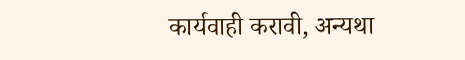कार्यवाही करावी, अन्यथा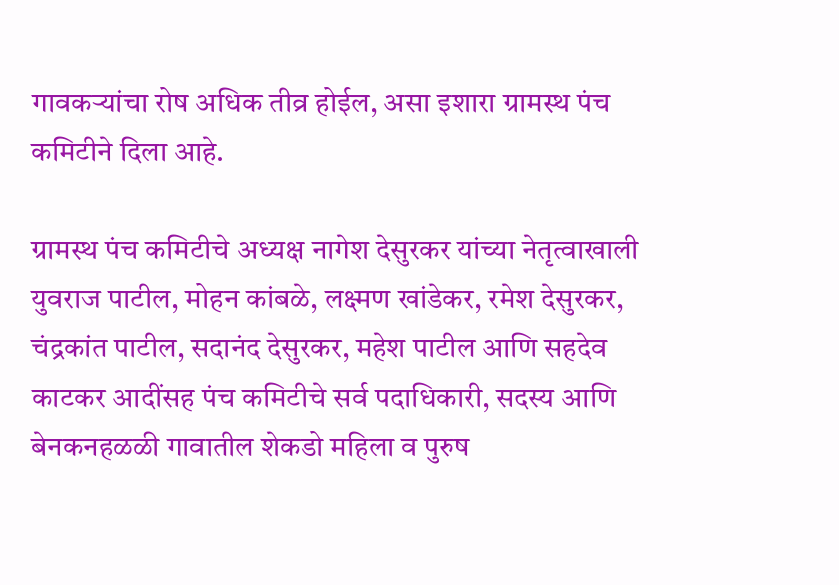गावकऱ्यांचा रोष अधिक तीव्र होईल, असा इशारा ग्रामस्थ पंच कमिटीने दिला आहे.

ग्रामस्थ पंच कमिटीचे अध्यक्ष नागेश देसुरकर यांच्या नेतृत्वाखाली युवराज पाटील, मोहन कांबळे, लक्ष्मण खांडेकर, रमेश देसुरकर, चंद्रकांत पाटील, सदानंद देसुरकर, महेश पाटील आणि सहदेव काटकर आदींसह पंच कमिटीचे सर्व पदाधिकारी, सदस्य आणि बेनकनहळळी गावातील शेकडो महिला व पुरुष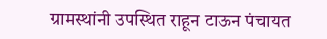ग्रामस्थांनी उपस्थित राहून टाऊन पंचायत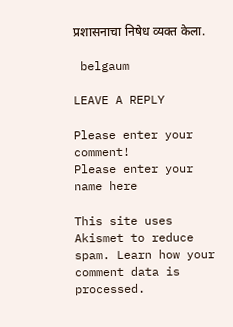प्रशासनाचा निषेध व्यक्त केला.

 belgaum

LEAVE A REPLY

Please enter your comment!
Please enter your name here

This site uses Akismet to reduce spam. Learn how your comment data is processed.